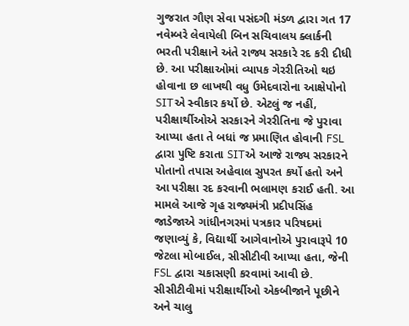ગુજરાત ગૌણ સેવા પસંદગી મંડળ દ્વારા ગત 17 નવેમ્બરે લેવાયેલી બિન સચિવાલય ક્લાર્કની ભરતી પરીક્ષાને અંતે રાજ્ય સરકારે રદ કરી દીધી છે. આ પરીક્ષાઓમાં વ્યાપક ગેરરીતિઓ થઇ હોવાના છ લાખથી વધુ ઉમેદવારોના આક્ષેપોનો SITએ સ્વીકાર કર્યો છે. એટલું જ નહીં, પરીક્ષાર્થીઓએ સરકારને ગેરરીતિના જે પુરાવા આપ્યા હતા તે બધાં જ પ્રમાણિત હોવાની FSL દ્વારા પુષ્ટિ કરાતા SITએ આજે રાજ્ય સરકારને પોતાનો તપાસ અહેવાલ સુપરત કર્યો હતો અને આ પરીક્ષા રદ કરવાની ભલામણ કરાઈ હતી. આ મામલે આજે ગૃહ રાજ્યમંત્રી પ્રદીપસિંહ જાડેજાએ ગાંધીનગરમાં પત્રકાર પરિષદમાં જણાવ્યું કે, વિદ્યાર્થી આગેવાનોએ પુરાવારૂપે 10 જેટલા મોબાઈલ, સીસીટીવી આપ્યા હતા, જેની FSL દ્વારા ચકાસણી કરવામાં આવી છે. સીસીટીવીમાં પરીક્ષાર્થીઓ એકબીજાને પૂછીને અને ચાલુ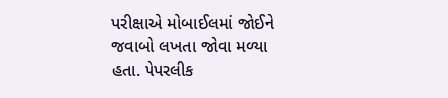પરીક્ષાએ મોબાઈલમાં જોઈને જવાબો લખતા જોવા મળ્યા હતા. પેપરલીક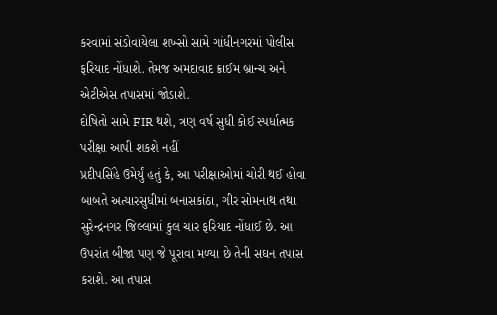કરવામાં સંડોવાયેલા શખ્સો સામે ગાંધીનગરમાં પોલીસ ફરિયાદ નોંધાશે. તેમજ અમદાવાદ ક્રાઈમ બ્રાન્ચ અને એટીએસ તપાસમાં જોડાશે.
દોષિતો સામે FIR થશે, ત્રણ વર્ષ સુધી કોઈ સ્પર્ધાત્મક પરીક્ષા આપી શકશે નહીં
પ્રદીપસિંહે ઉમેર્યું હતું કે, આ પરીક્ષાઓમાં ચોરી થઈ હોવા બાબતે અત્યારસુધીમાં બનાસકાંઠા, ગીર સોમનાથ તથા સુરેન્દ્રનગર જિલ્લામાં કુલ ચાર ફરિયાદ નોંધાઈ છે. આ ઉપરાંત બીજા પણ જે પૂરાવા મળ્યા છે તેની સઘન તપાસ કરાશે. આ તપાસ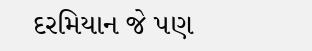દરમિયાન જે પણ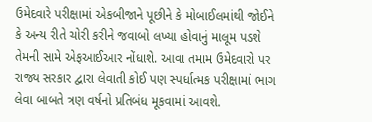ઉમેદવારે પરીક્ષામાં એકબીજાને પૂછીને કે મોબાઈલમાંથી જોઈને કે અન્ય રીતે ચોરી કરીને જવાબો લખ્યા હોવાનું માલૂમ પડશે તેમની સામે એફઆઈઆર નોંધાશે. આવા તમામ ઉમેદવારો પર રાજ્ય સરકાર દ્વારા લેવાતી કોઈ પણ સ્પર્ધાત્મક પરીક્ષામાં ભાગ લેવા બાબતે ત્રણ વર્ષનો પ્રતિબંધ મૂકવામાં આવશે.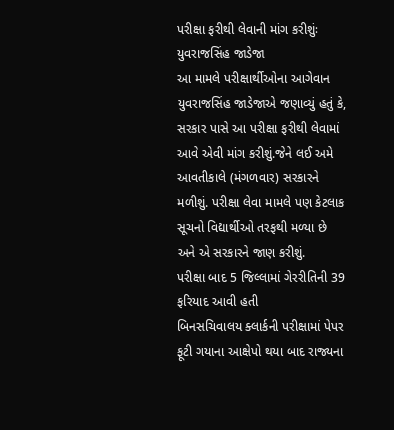પરીક્ષા ફરીથી લેવાની માંગ કરીશુંઃ યુવરાજસિંહ જાડેજા
આ મામલે પરીક્ષાર્થીઓના આગેવાન યુવરાજસિંહ જાડેજાએ જણાવ્યું હતું કે, સરકાર પાસે આ પરીક્ષા ફરીથી લેવામાં આવે એવી માંગ કરીશું.જેને લઈ અમે આવતીકાલે (મંગળવાર) સરકારને મળીશું. પરીક્ષા લેવા મામલે પણ કેટલાક સૂચનો વિદ્યાર્થીઓ તરફથી મળ્યા છે અને એ સરકારને જાણ કરીશું.
પરીક્ષા બાદ 5 જિલ્લામાં ગેરરીતિની 39 ફરિયાદ આવી હતી
બિનસચિવાલય ક્લાર્કની પરીક્ષામાં પેપર ફૂટી ગયાના આક્ષેપો થયા બાદ રાજ્યના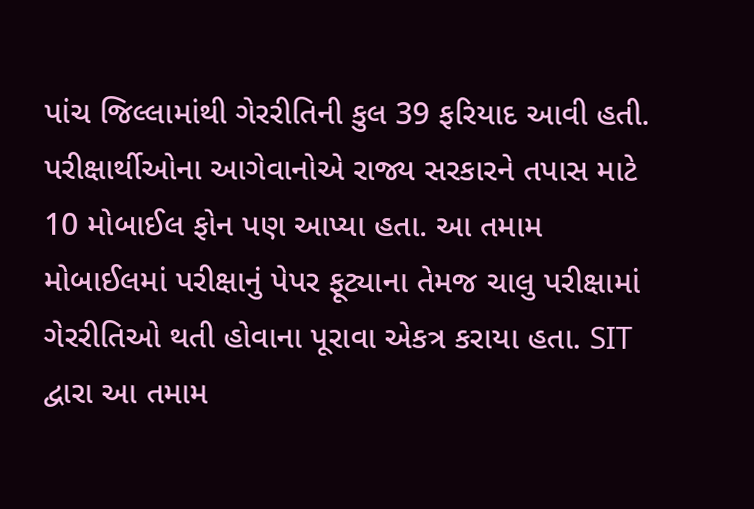પાંચ જિલ્લામાંથી ગેરરીતિની કુલ 39 ફરિયાદ આવી હતી. પરીક્ષાર્થીઓના આગેવાનોએ રાજ્ય સરકારને તપાસ માટે 10 મોબાઈલ ફોન પણ આપ્યા હતા. આ તમામ મોબાઈલમાં પરીક્ષાનું પેપર ફૂટ્યાના તેમજ ચાલુ પરીક્ષામાં ગેરરીતિઓ થતી હોવાના પૂરાવા એકત્ર કરાયા હતા. SIT દ્વારા આ તમામ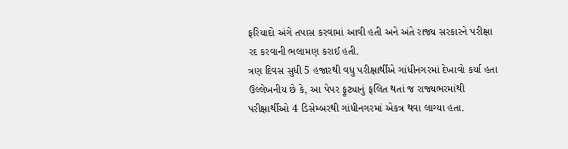ફરિયાદો અંગે તપાસ કરવામાં આવી હતી અને અંતે રાજ્ય સરકારને પરીક્ષા રદ કરવાની ભલામણ કરાઈ હતી.
ત્રણ દિવસ સુધી 5 હજારથી વધુ પરીક્ષાર્થીએ ગાંધીનગરમાં દેખાવો કર્યા હતા
ઉલ્લેખનીય છે કે, આ પેપર ફૂટ્યાનું ફલિત થતાં જ રાજ્યભરમાંથી પરીક્ષાર્થીઓ 4 ડિસેમ્બરથી ગાંધીનગરમાં એકત્ર થવા લાગ્યા હતા.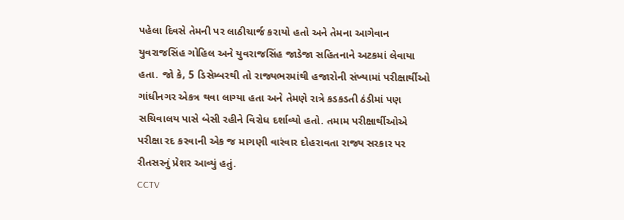પહેલા દિવસે તેમની પર લાઠીચાર્જ કરાયો હતો અને તેમના આગેવાન યુવરાજસિંહ ગોહિલ અને યુવરાજસિંહ જાડેજા સહિતનાને અટકમાં લેવાયા હતા. જો કે, 5 ડિસેમ્બરથી તો રાજ્યભરમાંથી હજારોની સંખ્યામાં પરીક્ષાર્થીઓ ગાંધીનગર એકત્ર થવા લાગ્યા હતા અને તેમણે રાત્રે કડકડતી ઠંડીમાં પણ સચિવાલય પાસે બેસી રહીને વિરોધ દર્શાવ્યો હતો. તમામ પરીક્ષાર્થીઓએ પરીક્ષા રદ કરવાની એક જ માગણી વારંવાર દોહરાવતા રાજ્ય સરકાર પર રીતસરનું પ્રેશર આવ્યું હતું.
CCTV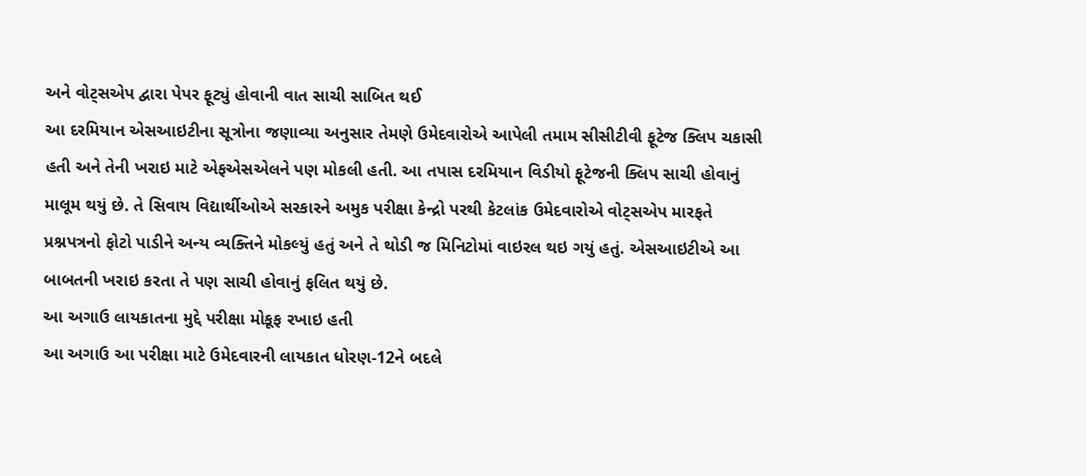અને વોટ્સએપ દ્વારા પેપર ફૂટ્યું હોવાની વાત સાચી સાબિત થઈ
આ દરમિયાન એસઆઇટીના સૂત્રોના જણાવ્યા અનુસાર તેમણે ઉમેદવારોએ આપેલી તમામ સીસીટીવી ફૂટેજ ક્લિપ ચકાસી હતી અને તેની ખરાઇ માટે એફએસએલને પણ મોકલી હતી. આ તપાસ દરમિયાન વિડીયો ફૂટેજની ક્લિપ સાચી હોવાનું માલૂમ થયું છે. તે સિવાય વિદ્યાર્થીઓએ સરકારને અમુક પરીક્ષા કેન્દ્રો પરથી કેટલાંક ઉમેદવારોએ વોટ્સએપ મારફતે પ્રશ્નપત્રનો ફોટો પાડીને અન્ય વ્યક્તિને મોકલ્યું હતું અને તે થોડી જ મિનિટોમાં વાઇરલ થઇ ગયું હતું. એસઆઇટીએ આ બાબતની ખરાઇ કરતા તે પણ સાચી હોવાનું ફલિત થયું છે.
આ અગાઉ લાયકાતના મુદ્દે પરીક્ષા મોકૂફ રખાઇ હતી
આ અગાઉ આ પરીક્ષા માટે ઉમેદવારની લાયકાત ધોરણ-12ને બદલે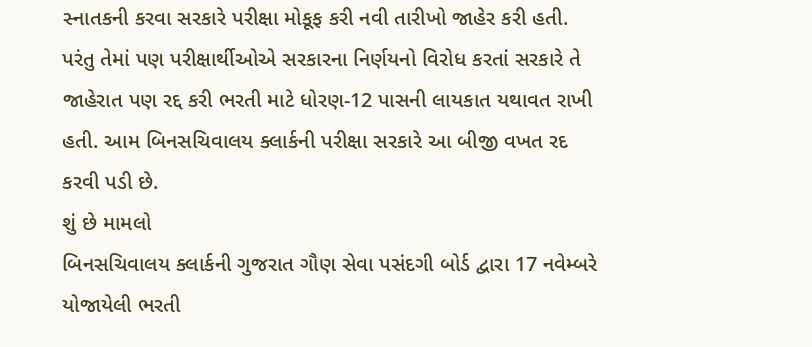સ્નાતકની કરવા સરકારે પરીક્ષા મોકૂફ કરી નવી તારીખો જાહેર કરી હતી. પરંતુ તેમાં પણ પરીક્ષાર્થીઓએ સરકારના નિર્ણયનો વિરોધ કરતાં સરકારે તે જાહેરાત પણ રદ્દ કરી ભરતી માટે ધોરણ-12 પાસની લાયકાત યથાવત રાખી હતી. આમ બિનસચિવાલય ક્લાર્કની પરીક્ષા સરકારે આ બીજી વખત રદ કરવી પડી છે.
શું છે મામલો
બિનસચિવાલય ક્લાર્કની ગુજરાત ગૌણ સેવા પસંદગી બોર્ડ દ્વારા 17 નવેમ્બરે યોજાયેલી ભરતી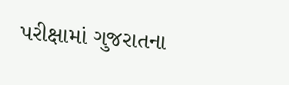પરીક્ષામાં ગુજરાતના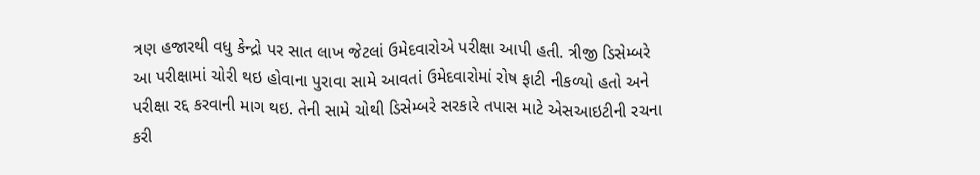ત્રણ હજારથી વધુ કેન્દ્રો પર સાત લાખ જેટલાં ઉમેદવારોએ પરીક્ષા આપી હતી. ત્રીજી ડિસેમ્બરે આ પરીક્ષામાં ચોરી થઇ હોવાના પુરાવા સામે આવતાં ઉમેદવારોમાં રોષ ફાટી નીકળ્યો હતો અને પરીક્ષા રદ્દ કરવાની માગ થઇ. તેની સામે ચોથી ડિસેમ્બરે સરકારે તપાસ માટે એસઆઇટીની રચના કરી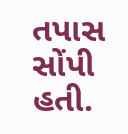તપાસ સોંપી હતી.